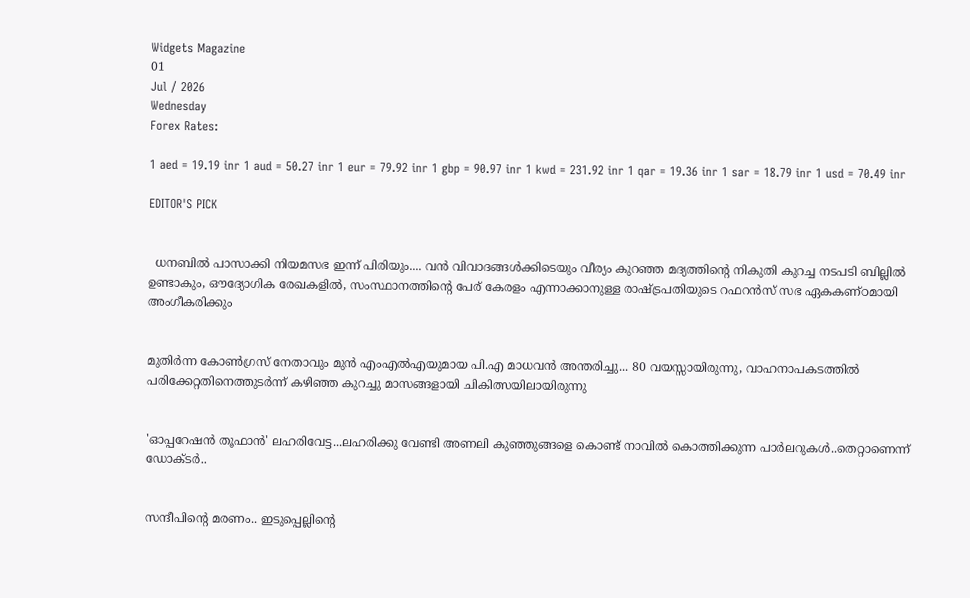Widgets Magazine
01
Jul / 2026
Wednesday
Forex Rates:

1 aed = 19.19 inr 1 aud = 50.27 inr 1 eur = 79.92 inr 1 gbp = 90.97 inr 1 kwd = 231.92 inr 1 qar = 19.36 inr 1 sar = 18.79 inr 1 usd = 70.49 inr

EDITOR'S PICK


  ധനബിൽ പാസാക്കി നിയമസഭ ഇന്ന് പിരിയും.... വൻ വിവാദങ്ങൾക്കിടെയും വീര്യം കുറഞ്ഞ മദ്യത്തിൻ്റെ നികുതി കുറച്ച നടപടി ബില്ലിൽ ഉണ്ടാകും, ഔദ്യോഗിക രേഖകളിൽ, സംസ്ഥാനത്തിന്റെ പേര് കേരളം എന്നാക്കാനുള്ള രാഷ്ട്രപതിയുടെ റഫറൻസ് സഭ ഏകകണ്ഠമായി അംഗീകരിക്കും


മുതിർന്ന കോൺഗ്രസ് നേതാവും മുൻ എംഎൽഎയുമായ പി.എ മാധവൻ അന്തരിച്ചു... 80 വയസ്സായിരുന്നു, വാഹനാപകടത്തിൽ പരിക്കേറ്റതിനെത്തുടർന്ന് കഴിഞ്ഞ കുറച്ചു മാസങ്ങളായി ചികിത്സയിലായിരുന്നു


'ഓപ്പറേഷൻ തൂഫാൻ' ലഹരിവേട്ട...ലഹരിക്കു വേണ്ടി അണലി കുഞ്ഞുങ്ങളെ കൊണ്ട് നാവിൽ കൊത്തിക്കുന്ന പാർലറുകൾ..തെറ്റാണെന്ന് ഡോക്ടർ..


സന്ദീപിന്റെ മരണം.. ഇടുപ്പെല്ലിന്റെ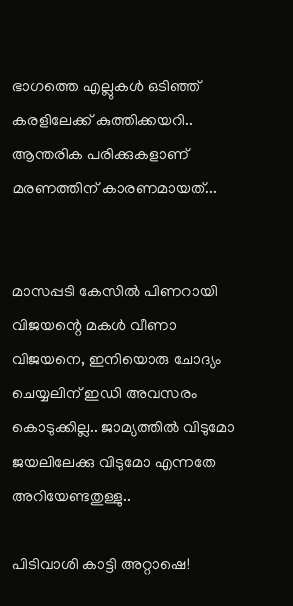ഭാഗത്തെ എല്ലുകള്‍ ഒടിഞ്ഞ് കരളിലേക്ക് കുത്തിക്കയറി.. ആന്തരിക പരിക്കുകളാണ് മരണത്തിന് കാരണമായത്...


മാസപ്പടി കേസില്‍ പിണറായി വിജയന്റെ മകള്‍ വീണാ വിജയനെ, ഇനിയൊരു ചോദ്യം ചെയ്യലിന് ഇഡി അവസരം കൊടുക്കില്ല.. ജാമ്യത്തില്‍ വിടുമോ ജയലിലേക്കു വിടുമോ എന്നതേ അറിയേണ്ടതുള്ളു..

പിടിവാശി കാട്ടി അറ്റാഷെ!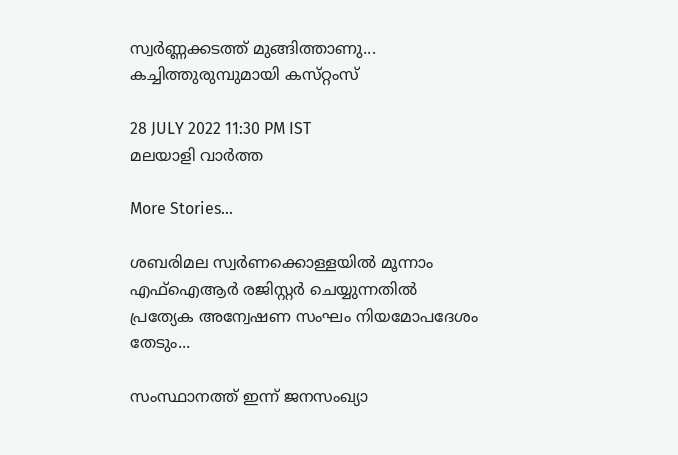സ്വർണ്ണക്കടത്ത് മുങ്ങിത്താണു... കച്ചിത്തുരുമ്പുമായി കസ്‌റ്റംസ്

28 JULY 2022 11:30 PM IST
മലയാളി വാര്‍ത്ത

More Stories...

ശബരിമല സ്വർണക്കൊള്ളയിൽ മൂന്നാം എഫ്ഐആർ രജിസ്റ്റർ ചെയ്യുന്നതിൽ പ്രത്യേക അന്വേഷണ സംഘം നിയമോപദേശം തേടും...

സംസ്ഥാനത്ത് ഇന്ന് ജനസംഖ്യാ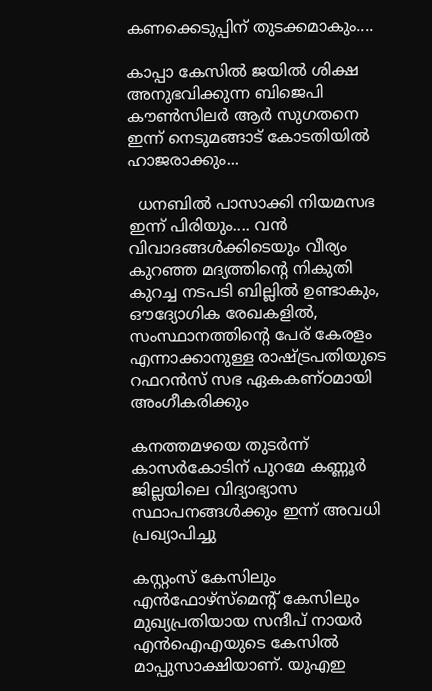കണക്കെടുപ്പിന് തുടക്കമാകും....

കാപ്പാ കേസിൽ ജയിൽ ശിക്ഷ അനുഭവിക്കുന്ന ബിജെപി കൗൺസിലർ ആർ സുഗതനെ ഇന്ന് നെടുമങ്ങാട് കോടതിയിൽ ഹാജരാക്കും...

  ധനബിൽ പാസാക്കി നിയമസഭ ഇന്ന് പിരിയും.... വൻ വിവാദങ്ങൾക്കിടെയും വീര്യം കുറഞ്ഞ മദ്യത്തിൻ്റെ നികുതി കുറച്ച നടപടി ബില്ലിൽ ഉണ്ടാകും, ഔദ്യോഗിക രേഖകളിൽ, സംസ്ഥാനത്തിന്റെ പേര് കേരളം എന്നാക്കാനുള്ള രാഷ്ട്രപതിയുടെ റഫറൻസ് സഭ ഏകകണ്ഠമായി അംഗീകരിക്കും

കനത്തമഴയെ തുടര്‍ന്ന് കാസര്‍കോടിന് പുറമേ കണ്ണൂര്‍ ജില്ലയിലെ വിദ്യാഭ്യാസ സ്ഥാപനങ്ങള്‍ക്കും ഇന്ന് അവധി പ്രഖ്യാപിച്ചു

കസ്റ്റംസ് കേസിലും എൻഫോഴ്സ്മെന്‍റ് കേസിലും മുഖ്യപ്രതിയായ സന്ദീപ് നായർ എൻഐഎയുടെ കേസിൽ മാപ്പുസാക്ഷിയാണ്. യുഎഇ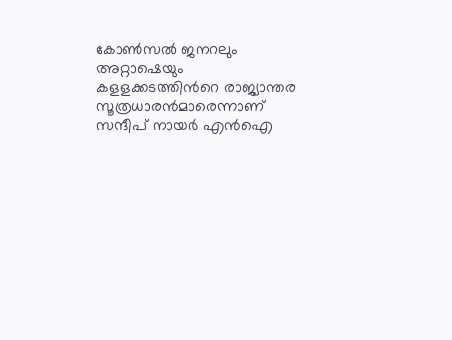കോൺസൽ ജനറലും അറ്റാഷെയും കളളക്കടത്തിന്‍റെ രാജ്യാന്തര സൂത്രധാരൻമാരെന്നാണ് സന്ദീപ് നായ‍ർ എൻഐ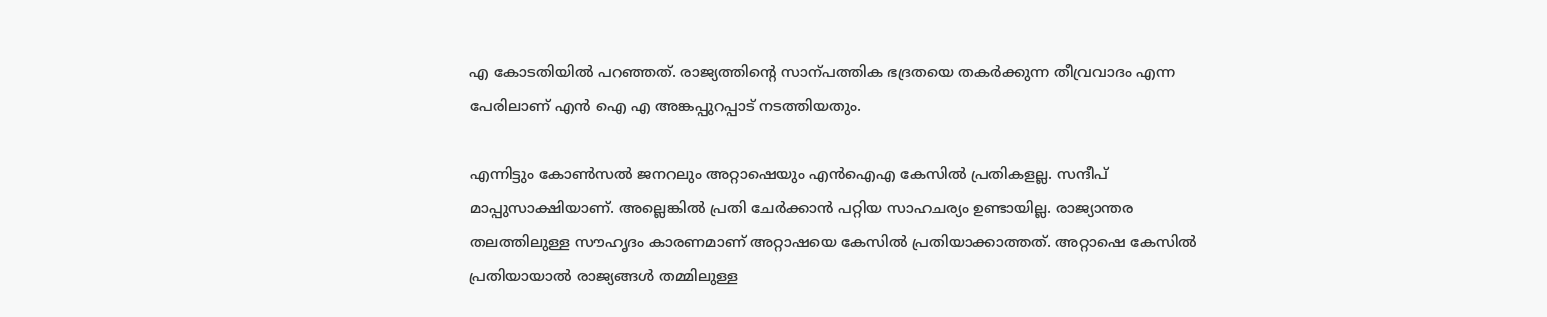എ കോടതിയിൽ പറ‍ഞ്ഞത്. രാജ്യത്തിന്‍റെ സാന്പത്തിക ഭദ്രതയെ തകർക്കുന്ന തീവ്രവാദം എന്ന പേരിലാണ് എൻ ഐ എ അങ്കപ്പുറപ്പാട് നടത്തിയതും.

എന്നിട്ടും കോൺസൽ ജനറലും അറ്റാഷെയും എൻഐഎ കേസിൽ പ്രതികളല്ല. സന്ദീപ് മാപ്പുസാക്ഷിയാണ്. അല്ലെങ്കിൽ പ്രതി ചേർക്കാൻ പറ്റിയ സാഹചര്യം ഉണ്ടായില്ല. രാജ്യാന്തര തലത്തിലുള്ള സൗഹൃദം കാരണമാണ് അറ്റാഷയെ കേസിൽ പ്രതിയാക്കാത്തത്. അറ്റാഷെ കേസിൽ പ്രതിയായാൽ രാജ്യങ്ങൾ തമ്മിലുള്ള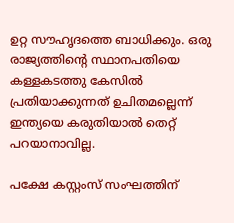ഉറ്റ സൗഹൃദത്തെ ബാധിക്കും. ഒരു രാജ്യത്തിൻ്റെ സ്ഥാനപതിയെ കള്ളകടത്തു കേസിൽ പ്രതിയാക്കുന്നത് ഉചിതമല്ലെന്ന് ഇന്ത്യയെ കരുതിയാൽ തെറ്റ് പറയാനാവില്ല.

പക്ഷേ കസ്റ്റംസ് സംഘത്തിന്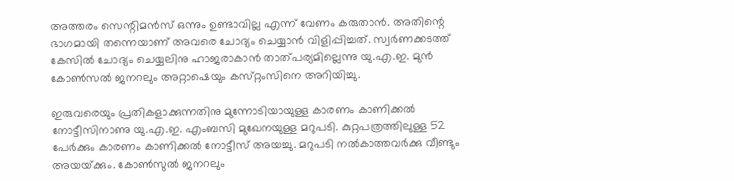അത്തരം സെന്റിമൻസ് ഒന്നും ഉണ്ടാവില്ല എന്ന് വേണം കരുതാൻ. അതിന്റെ ഭാഗമായി തന്നെയാണ് അവരെ ചോദ്യം ചെയ്യാൻ വിളിപ്പിച്ചത്. സ്വര്‍ണക്കടത്ത്‌ കേസില്‍ ചോദ്യം ചെയ്യലിനു ഹാജരാകാന്‍ താത്‌പര്യമില്ലെന്നു യു.എ.ഇ. മുന്‍ കോണ്‍സല്‍ ജനറലും അറ്റാഷെയും കസ്‌റ്റംസിനെ അറിയിച്ചു.

ഇരുവരെയും പ്രതികളാക്കുന്നതിനു മുന്നോടിയായുള്ള കാരണം കാണിക്കല്‍ നോട്ടീസിനാണു യു.എ.ഇ. എംബസി മുഖേനയുള്ള മറുപടി. കുറ്റപത്രത്തിലുള്ള 52 പേര്‍ക്കും കാരണം കാണിക്കല്‍ നോട്ടീസ്‌ അയച്ചു. മറുപടി നല്‍കാത്തവര്‍ക്കു വീണ്ടും അയയ്‌ക്കും. കോണ്‍സുല്‍ ജനറലും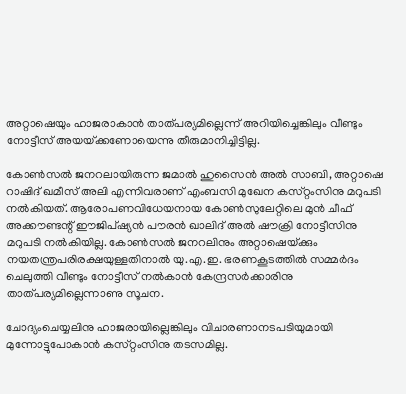അറ്റാഷെയും ഹാജരാകാന്‍ താത്‌പര്യമില്ലെന്ന്‌ അറിയിച്ചെങ്കിലും വീണ്ടും നോട്ടീസ്‌ അയയ്‌ക്കണോയെന്നു തീരുമാനിച്ചിട്ടില്ല.

കോണ്‍സല്‍ ജനറലായിരുന്ന ജമാല്‍ ഹുസൈന്‍ അല്‍ സാബി, അറ്റാഷെ റാഷിദ്‌ ഖമീസ്‌ അലി എന്നിവരാണ്‌ എംബസി മുഖേന കസ്‌റ്റംസിനു മറുപടി നല്‍കിയത്‌. ആരോപണവിധേയനായ കോണ്‍സുലേറ്റിലെ മുന്‍ ചീഫ്‌ അക്കൗണ്ടന്റ്‌ ഈജിപ്‌ഷ്യന്‍ പൗരന്‍ ഖാലിദ്‌ അല്‍ ഷൗക്രി നോട്ടീസിനു മറുപടി നല്‍കിയില്ല. കോണ്‍സല്‍ ജനറലിനും അറ്റാഷെയ്‌ക്കും നയതന്ത്രപരിരക്ഷയുള്ളതിനാല്‍ യു.എ.ഇ. ഭരണകൂടത്തില്‍ സമ്മര്‍ദം ചെലുത്തി വീണ്ടും നോട്ടീസ്‌ നല്‍കാന്‍ കേന്ദ്രസര്‍ക്കാരിനു താത്‌പര്യമില്ലെന്നാണു സൂചന.

ചോദ്യംചെയ്യലിനു ഹാജരായില്ലെങ്കിലും വിചാരണാനടപടിയുമായി മുന്നോട്ടുപോകാന്‍ കസ്‌റ്റംസിനു തടസമില്ല.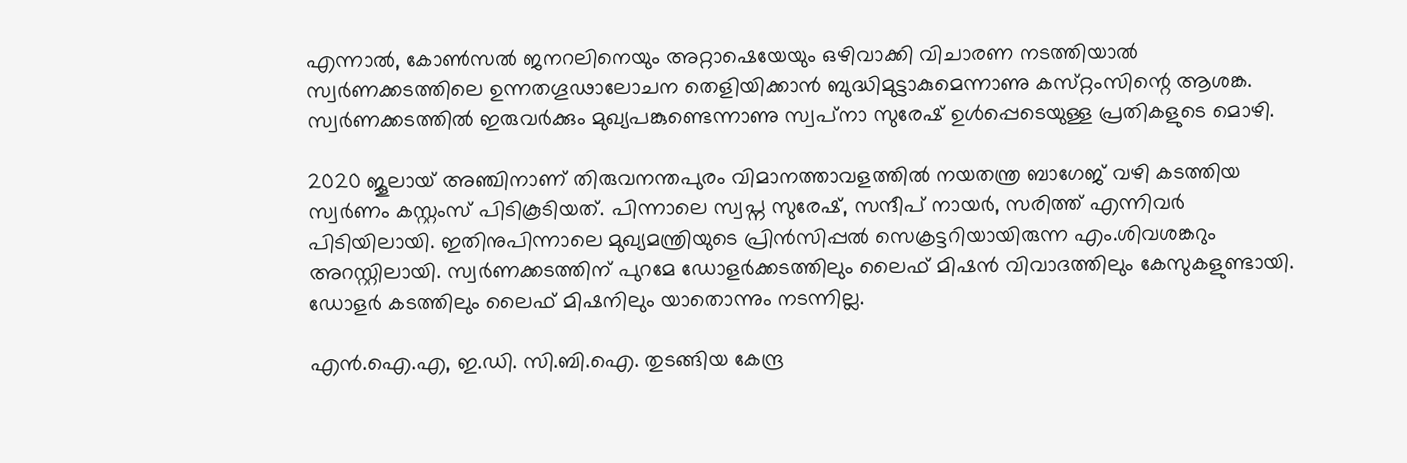എന്നാല്‍, കോണ്‍സല്‍ ജനറലിനെയും അറ്റാഷെയേയും ഒഴിവാക്കി വിചാരണ നടത്തിയാല്‍ സ്വര്‍ണക്കടത്തിലെ ഉന്നതഗൂഢാലോചന തെളിയിക്കാന്‍ ബുദ്ധിമുട്ടാകുമെന്നാണു കസ്‌റ്റംസിന്റെ ആശങ്ക. സ്വര്‍ണക്കടത്തില്‍ ഇരുവര്‍ക്കും മുഖ്യപങ്കുണ്ടെന്നാണു സ്വപ്‌നാ സുരേഷ്‌ ഉള്‍പ്പെടെയുള്ള പ്രതികളുടെ മൊഴി.

2020 ജൂലായ് അഞ്ചിനാണ് തിരുവനന്തപുരം വിമാനത്താവളത്തിൽ നയതന്ത്ര ബാഗേജ് വഴി കടത്തിയ സ്വർണം കസ്റ്റംസ് പിടികൂടിയത്. പിന്നാലെ സ്വപ്ന സുരേഷ്, സന്ദീപ് നായർ, സരിത്ത് എന്നിവർ പിടിയിലായി. ഇതിനുപിന്നാലെ മുഖ്യമന്ത്രിയുടെ പ്രിൻസിപ്പൽ സെക്രട്ടറിയായിരുന്ന എം.ശിവശങ്കറും അറസ്റ്റിലായി. സ്വർണക്കടത്തിന് പുറമേ ഡോളർക്കടത്തിലും ലൈഫ് മിഷൻ വിവാദത്തിലും കേസുകളുണ്ടായി. ഡോളർ കടത്തിലും ലൈഫ് മിഷനിലും യാതൊന്നും നടന്നില്ല.

എൻ.ഐ.എ, ഇ.ഡി. സി.ബി.ഐ. തുടങ്ങിയ കേന്ദ്ര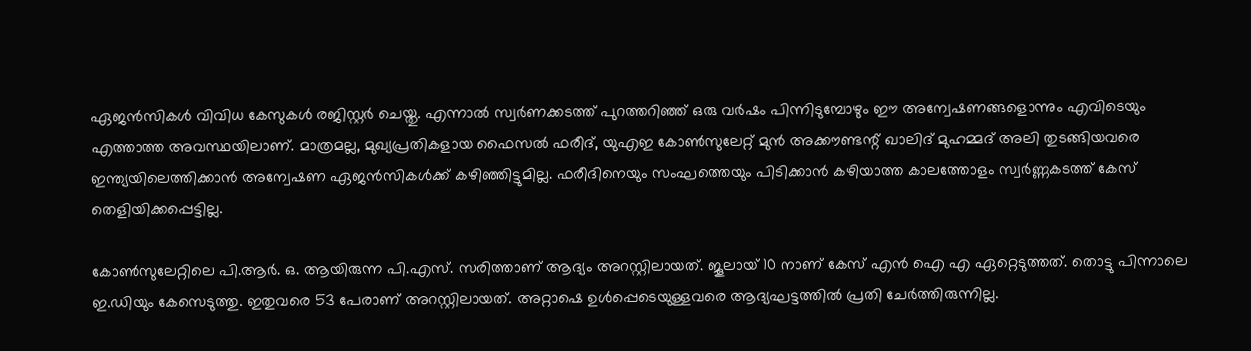ഏജൻസികൾ വിവിധ കേസുകൾ രജിസ്റ്റർ ചെയ്തു. എന്നാൽ സ്വർണക്കടത്ത് പുറത്തറിഞ്ഞ് ഒരു വർഷം പിന്നിടുമ്പോഴും ഈ അന്വേഷണങ്ങളൊന്നും എവിടെയും എത്താത്ത അവസ്ഥയിലാണ്. മാത്രമല്ല, മുഖ്യപ്രതികളായ ഫൈസൽ ഫരീദ്, യുഎഇ കോൺസുലേറ്റ് മുൻ അക്കൗണ്ടന്റ് ഖാലിദ് മുഹമ്മദ് അലി തുടങ്ങിയവരെ ഇന്ത്യയിലെത്തിക്കാൻ അന്വേഷണ ഏജൻസികൾക്ക് കഴിഞ്ഞിട്ടുമില്ല. ഫരീദിനെയും സംഘത്തെയും പിടിക്കാൻ കഴിയാത്ത കാലത്തോളം സ്വർണ്ണകടത്ത് കേസ് തെളിയിക്കപ്പെട്ടില്ല.

കോൺസുലേറ്റിലെ പി.ആർ. ഒ. ആയിരുന്ന പി.എസ്. സരിത്താണ് ആദ്യം അറസ്റ്റിലായത്. ജൂലായ് 10 നാണ് കേസ് എൻ ഐ എ ഏറ്റെടുത്തത്. തൊട്ടു പിന്നാലെ ഇ.ഡിയും കേസെടുത്തു. ഇതുവരെ 53 പേരാണ് അറസ്റ്റിലായത്. അറ്റാഷെ ഉൾപ്പെടെയുള്ളവരെ ആദ്യഘട്ടത്തിൽ പ്രതി ചേർത്തിരുന്നില്ല.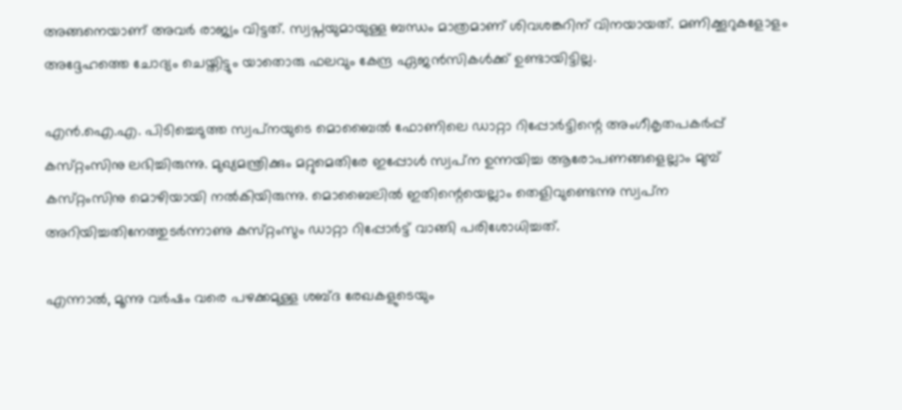അങ്ങനെയാണ് അവർ രാജ്യം വിട്ടത്. സ്വപ്നയുമായുള്ള ബന്ധം മാത്രമാണ് ശിവശങ്കറിന് വിനയായത്. മണിക്കൂറുകളോളം അദ്ദേഹത്തെ ചോദ്യം ചെയ്തിട്ടും യാതൊരു ഫലവും കേന്ദ്ര ഏജൻസികൾക്ക് ഉണ്ടായിട്ടില്ല.

എന്‍.ഐ.എ. പിടിച്ചെടുത്ത സ്വപ്‌നയുടെ മൊബൈല്‍ ഫോണിലെ ഡാറ്റാ റിപ്പോര്‍ട്ടിന്റെ അംഗീകൃതപകര്‍പ്പ്‌ കസ്‌റ്റംസിനു ലഭിച്ചിരുന്നു. മുഖ്യമന്ത്രിക്കും മറ്റുമെതിരേ ഇപ്പോള്‍ സ്വപ്‌ന ഉന്നയിച്ച ആരോപണങ്ങളെല്ലാം മുമ്പ്‌ കസ്‌റ്റംസിനു മൊഴിയായി നല്‍കിയിരുന്നു. മൊബൈലില്‍ ഇതിന്റെയെല്ലാം തെളിവുണ്ടെന്നു സ്വപ്‌ന അറിയിച്ചതിനേത്തുടര്‍ന്നാണു കസ്‌റ്റംസും ഡാറ്റാ റിപ്പോര്‍ട്ട്‌ വാങ്ങി പരിശോധിച്ചത്‌.

എന്നാല്‍, മൂന്നു വര്‍ഷം വരെ പഴക്കമുള്ള ശബ്‌ദ രേഖകളുടെയും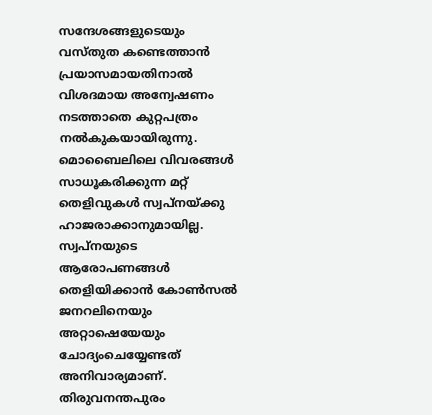സന്ദേശങ്ങളുടെയും വസ്‌തുത കണ്ടെത്താന്‍ പ്രയാസമായതിനാല്‍ വിശദമായ അന്വേഷണം നടത്താതെ കുറ്റപത്രം നല്‍കുകയായിരുന്നു. മൊബൈലിലെ വിവരങ്ങള്‍ സാധൂകരിക്കുന്ന മറ്റ്‌ തെളിവുകള്‍ സ്വപ്‌നയ്‌ക്കു ഹാജരാക്കാനുമായില്ല. സ്വപ്‌നയുടെ ആരോപണങ്ങള്‍ തെളിയിക്കാന്‍ കോണ്‍സല്‍ ജനറലിനെയും അറ്റാഷെയേയും ചോദ്യംചെയ്യേണ്ടത്‌ അനിവാര്യമാണ്‌. തിരുവനന്തപുരം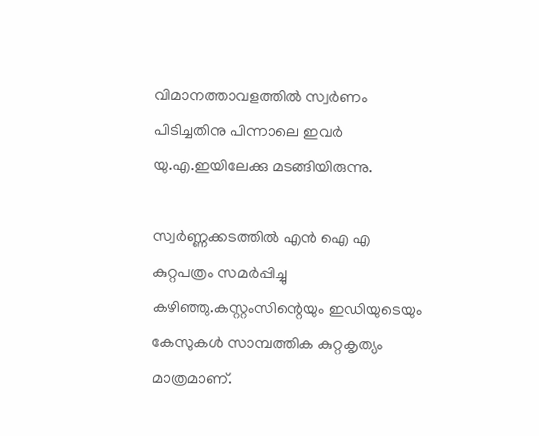വിമാനത്താവളത്തില്‍ സ്വര്‍ണം പിടിച്ചതിനു പിന്നാലെ ഇവര്‍ യു.എ.ഇയിലേക്കു മടങ്ങിയിരുന്നു.

സ്വർണ്ണക്കടത്തിൽ എൻ ഐ എ കുറ്റപത്രം സമർപ്പിച്ചു കഴിഞ്ഞു.കസ്റ്റംസിന്റെയും ഇഡിയുടെയും കേസുകൾ സാമ്പത്തിക കുറ്റകൃത്യം മാത്രമാണ്.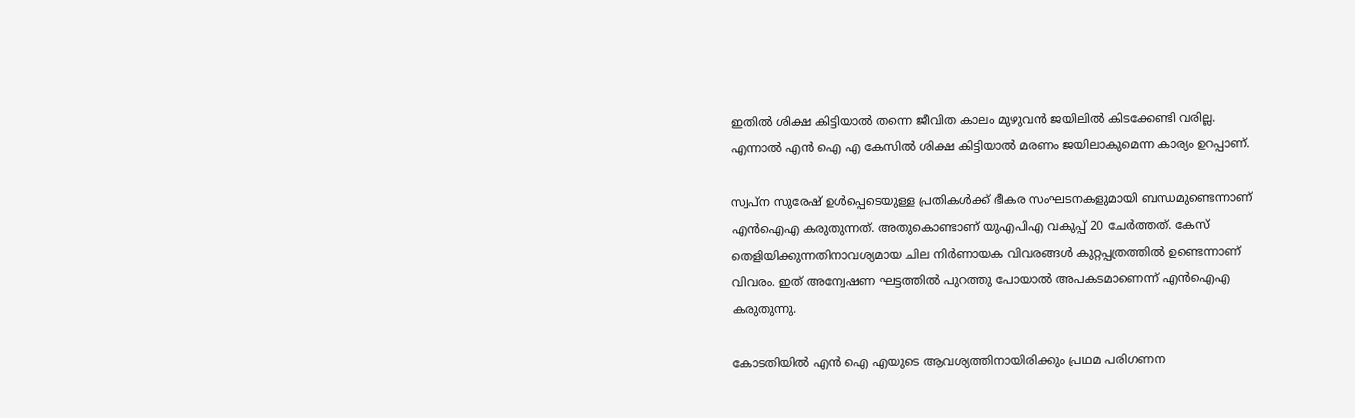ഇതിൽ ശിക്ഷ കിട്ടിയാൽ തന്നെ ജീവിത കാലം മുഴുവൻ ജയിലിൽ കിടക്കേണ്ടി വരില്ല. എന്നാൽ എൻ ഐ എ കേസിൽ ശിക്ഷ കിട്ടിയാൽ മരണം ജയിലാകുമെന്ന കാര്യം ഉറപ്പാണ്.

സ്വപ്ന സുരേഷ് ഉൾപ്പെടെയുള്ള പ്രതികൾക്ക് ഭീകര സംഘടനകളുമായി ബന്ധമുണ്ടെന്നാണ് എൻഐഎ കരുതുന്നത്. അതുകൊണ്ടാണ് യുഎപിഎ വകുപ്പ് 20 ചേർത്തത്. കേസ് തെളിയിക്കുന്നതിനാവശ്യമായ ചില നിർണായക വിവരങ്ങൾ കുറ്റപ്പത്രത്തിൽ ഉണ്ടെന്നാണ് വിവരം. ഇത് അന്വേഷണ ഘട്ടത്തിൽ പുറത്തു പോയാൽ അപകടമാണെന്ന് എൻഐഎ കരുതുന്നു.

കോടതിയിൽ എൻ ഐ എയുടെ ആവശ്യത്തിനായിരിക്കും പ്രഥമ പരിഗണന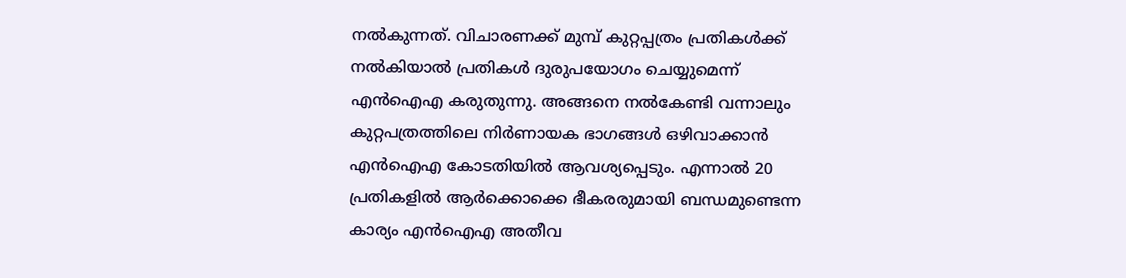നൽകുന്നത്. വിചാരണക്ക് മുമ്പ് കുറ്റപ്പത്രം പ്രതികൾക്ക് നൽകിയാൽ പ്രതികൾ ദുരുപയോഗം ചെയ്യുമെന്ന് എൻഐഎ കരുതുന്നു. അങ്ങനെ നൽകേണ്ടി വന്നാലും കുറ്റപത്രത്തിലെ നിർണായക ഭാഗങ്ങൾ ഒഴിവാക്കാൻ എൻഐഎ കോടതിയിൽ ആവശ്യപ്പെടും. എന്നാൽ 20 പ്രതികളിൽ ആർക്കൊക്കെ ഭീകരരുമായി ബന്ധമുണ്ടെന്ന കാര്യം എൻഐഎ അതീവ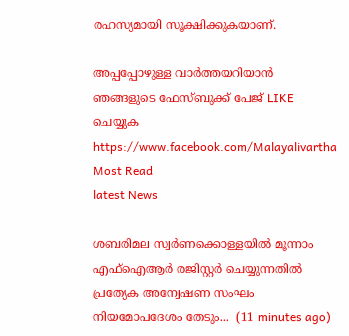രഹസ്യമായി സൂക്ഷിക്കുകയാണ്.

അപ്പപ്പോഴുള്ള വാര്‍ത്തയറിയാന്‍ ഞങ്ങളുടെ ഫേസ്‌ബുക്ക്‌ പേജ് LIKE ചെയ്യുക
https://www.facebook.com/Malayalivartha
Most Read
latest News

ശബരിമല സ്വർണക്കൊള്ളയിൽ മൂന്നാം എഫ്ഐആർ രജിസ്റ്റർ ചെയ്യുന്നതിൽ പ്രത്യേക അന്വേഷണ സംഘം നിയമോപദേശം തേടും...  (11 minutes ago)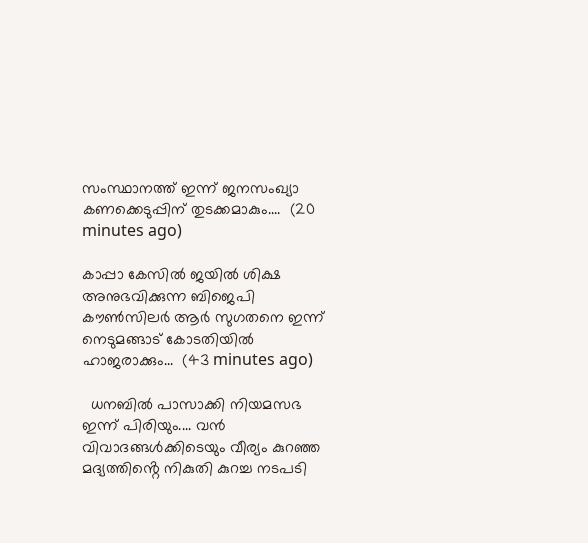സംസ്ഥാനത്ത് ഇന്ന് ജനസംഖ്യാ കണക്കെടുപ്പിന് തുടക്കമാകും....  (20 minutes ago)

കാപ്പാ കേസിൽ ജയിൽ ശിക്ഷ അനുഭവിക്കുന്ന ബിജെപി കൗൺസിലർ ആർ സുഗതനെ ഇന്ന് നെടുമങ്ങാട് കോടതിയിൽ ഹാജരാക്കും...  (43 minutes ago)

  ധനബിൽ പാസാക്കി നിയമസഭ ഇന്ന് പിരിയും.... വൻ വിവാദങ്ങൾക്കിടെയും വീര്യം കുറഞ്ഞ മദ്യത്തിൻ്റെ നികുതി കുറച്ച നടപടി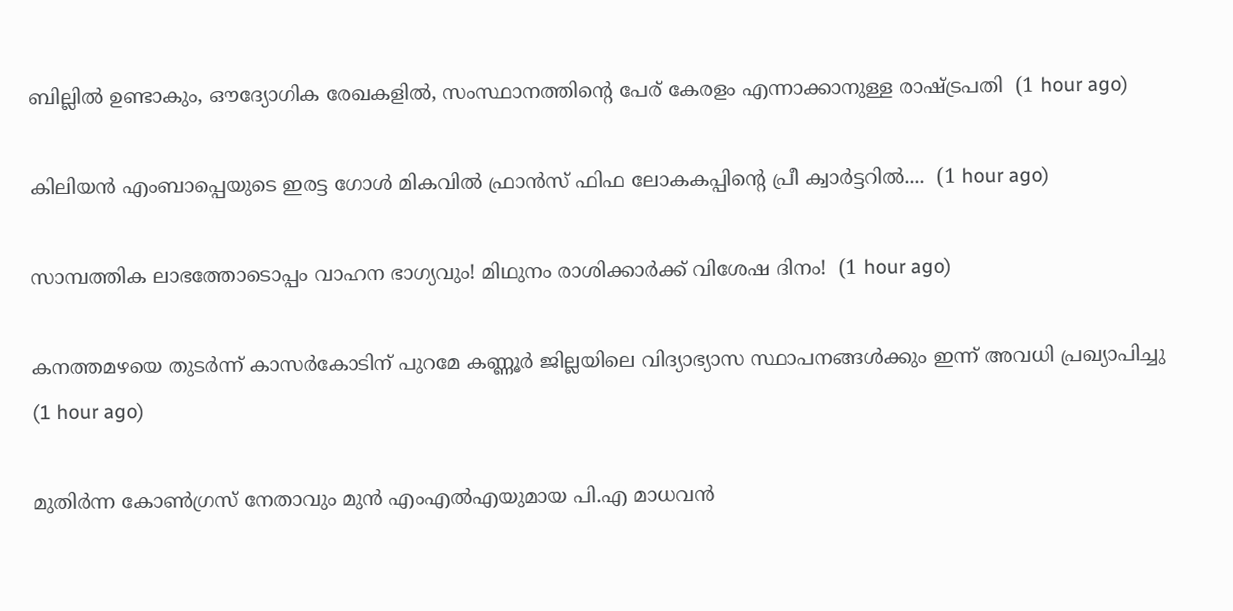ബില്ലിൽ ഉണ്ടാകും, ഔദ്യോഗിക രേഖകളിൽ, സംസ്ഥാനത്തിന്റെ പേര് കേരളം എന്നാക്കാനുള്ള രാഷ്ട്രപതി  (1 hour ago)

കിലിയന്‍ എംബാപ്പെയുടെ ഇരട്ട ഗോള്‍ മികവില്‍ ഫ്രാന്‍സ് ഫിഫ ലോകകപ്പിന്റെ പ്രീ ക്വാര്‍ട്ടറില്‍....  (1 hour ago)

സാമ്പത്തിക ലാഭത്തോടൊപ്പം വാഹന ഭാഗ്യവും! മിഥുനം രാശിക്കാർക്ക് വിശേഷ ദിനം!  (1 hour ago)

കനത്തമഴയെ തുടര്‍ന്ന് കാസര്‍കോടിന് പുറമേ കണ്ണൂര്‍ ജില്ലയിലെ വിദ്യാഭ്യാസ സ്ഥാപനങ്ങള്‍ക്കും ഇന്ന് അവധി പ്രഖ്യാപിച്ചു  (1 hour ago)

മുതിർന്ന കോൺഗ്രസ് നേതാവും മുൻ എംഎൽഎയുമായ പി.എ മാധവൻ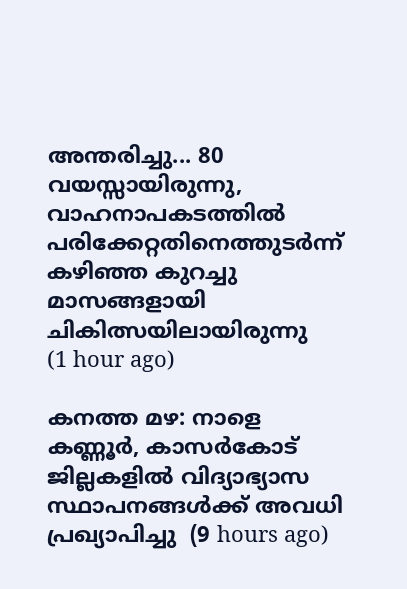അന്തരിച്ചു... 80 വയസ്സായിരുന്നു, വാഹനാപകടത്തിൽ പരിക്കേറ്റതിനെത്തുടർന്ന് കഴിഞ്ഞ കുറച്ചു മാസങ്ങളായി ചികിത്സയിലായിരുന്നു    (1 hour ago)

കനത്ത മഴ: നാളെ കണ്ണൂര്‍, കാസര്‍കോട് ജില്ലകളില്‍ വിദ്യാഭ്യാസ സ്ഥാപനങ്ങള്‍ക്ക് അവധി പ്രഖ്യാപിച്ചു  (9 hours ago)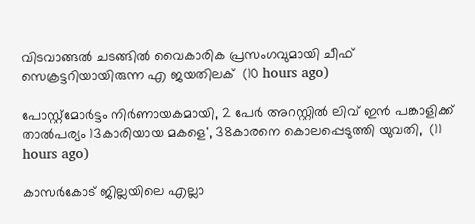വിടവാങ്ങല്‍ ചടങ്ങില്‍ വൈകാരിക പ്രസംഗവുമായി ചീഫ് സെക്രട്ടറിയായിരുന്ന എ ജയതിലക്  (10 hours ago)

പോസ്റ്റ്മോർട്ടം നിർണായകമായി, 2 പേർ അറസ്റ്റിൽ ലിവ് ഇൻ പങ്കാളിക്ക് താൽപര്യം 13കാരിയായ മകളെ', 38കാരനെ കൊലപ്പെടുത്തി യുവതി,  (11 hours ago)

കാസർകോട് ജില്ലയിലെ എല്ലാ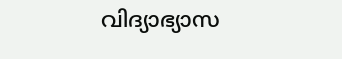വിദ്യാഭ്യാസ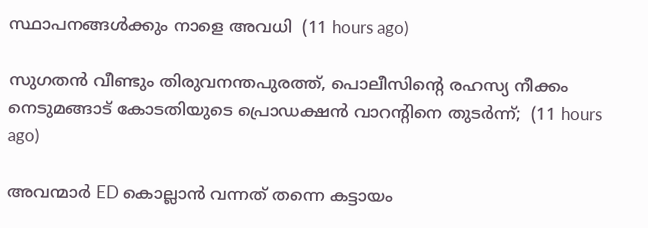സ്ഥാപനങ്ങൾക്കും നാളെ അവധി  (11 hours ago)

സുഗതൻ വീണ്ടും തിരുവനന്തപുരത്ത്, പൊലീസിന്‍റെ രഹസ്യ നീക്കം നെടുമങ്ങാട് കോടതിയുടെ പ്രൊഡക്ഷൻ വാറന്‍റിനെ തുടർന്ന്;  (11 hours ago)

അവന്മാർ ED കൊല്ലാൻ വന്നത് തന്നെ കട്ടായം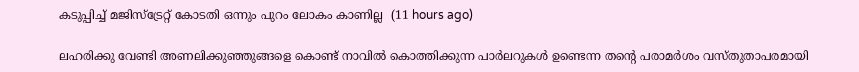കടുപ്പിച്ച് മജിസ്ട്രേറ്റ് കോടതി ഒന്നും പുറം ലോകം കാണില്ല  (11 hours ago)

ലഹരിക്കു വേണ്ടി അണലിക്കുഞ്ഞുങ്ങളെ കൊണ്ട് നാവിൽ കൊത്തിക്കുന്ന പാർലറുകൾ ഉണ്ടെന്ന തന്‍റെ പരാമർശം വസ്തുതാപരമായി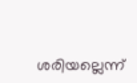ശരിയല്ലെന്ന്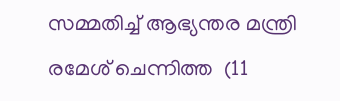സമ്മതിച്ച് ആഭ്യന്തര മന്ത്രി രമേശ് ചെന്നിത്ത  (11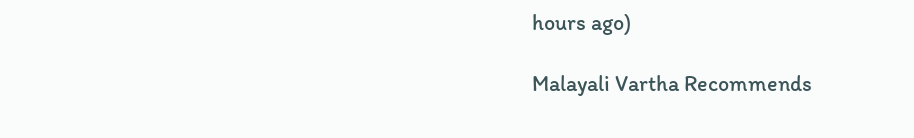hours ago)

Malayali Vartha Recommends